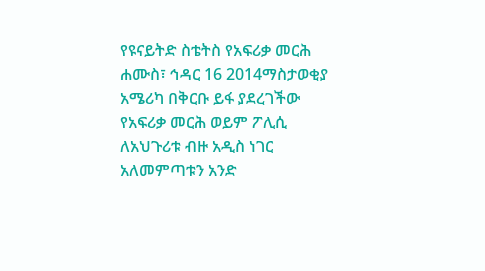የዩናይትድ ስቴትስ የአፍሪቃ መርሕ
ሐሙስ፣ ኅዳር 16 2014ማስታወቂያ
አሜሪካ በቅርቡ ይፋ ያደረገችው የአፍሪቃ መርሕ ወይም ፖሊሲ ለአህጉሪቱ ብዙ አዲስ ነገር አለመምጣቱን አንድ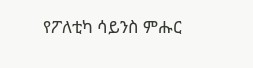የፖለቲካ ሳይንስ ምሑር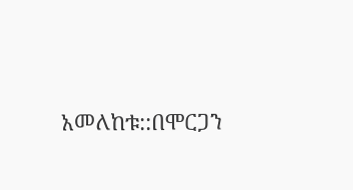አመለከቱ::በሞርጋን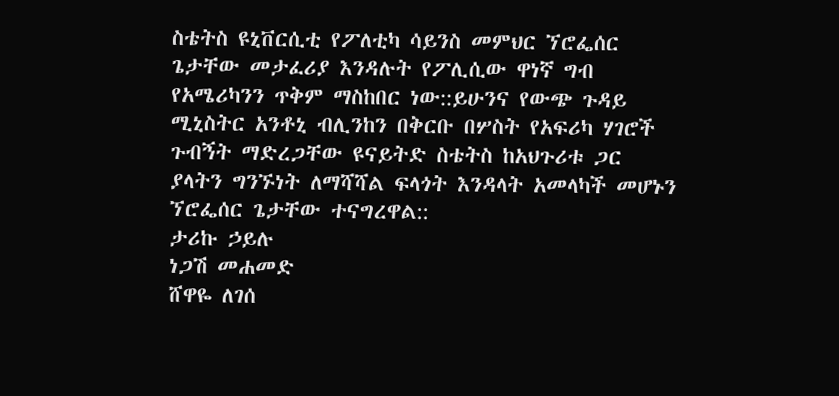ስቴትስ ዩኒቨርሲቲ የፖለቲካ ሳይንስ መምህር ኘሮፌሰር ጌታቸው መታፈሪያ እንዳሉት የፖሊሲው ዋነኛ ግብ የአሜሪካንን ጥቅም ማስከበር ነው::ይሁንና የውጭ ጉዳይ ሚኒስትር አንቶኒ ብሊንከን በቅርቡ በሦስት የአፍሪካ ሃገሮች ጉብኝት ማድረጋቸው ዩናይትድ ስቴትስ ከአህጉሪቱ ጋር ያላትን ግንኙነት ለማሻሻል ፍላጎት እንዳላት አመላካች መሆኑን ኘሮፌሰር ጌታቸው ተናግረዋል::
ታሪኩ ኃይሉ
ነጋሽ መሐመድ
ሸዋዬ ለገሰ